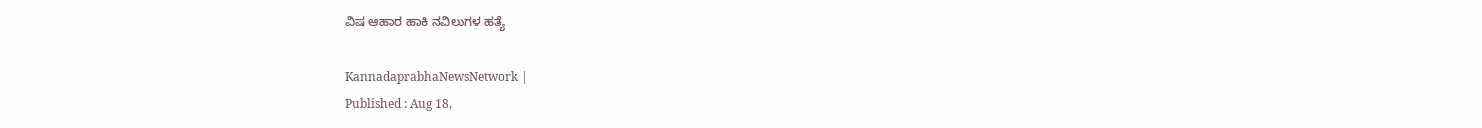ವಿಷ ಆಹಾರ ಹಾಕಿ ನವಿಲುಗಳ ಹತ್ಯೆ

KannadaprabhaNewsNetwork |
Published : Aug 18,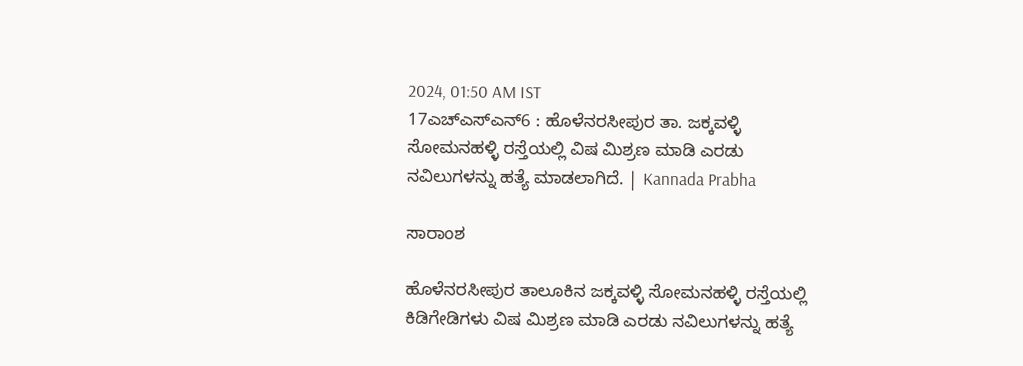2024, 01:50 AM IST
17ಎಚ್ಎಸ್ಎನ್6 : ಹೊಳೆನರಸೀಪುರ ತಾ. ಜಕ್ಕವಳ್ಳಿ ಸೋಮನಹಳ್ಳಿ ರಸ್ತೆಯಲ್ಲಿ ವಿಷ ಮಿಶ್ರಣ ಮಾಡಿ ಎರಡು ನವಿಲುಗಳನ್ನು ಹತ್ಯೆ ಮಾಡಲಾಗಿದೆ. | Kannada Prabha

ಸಾರಾಂಶ

ಹೊಳೆನರಸೀಪುರ ತಾಲೂಕಿನ ಜಕ್ಕವಳ್ಳಿ ಸೋಮನಹಳ್ಳಿ ರಸ್ತೆಯಲ್ಲಿ ಕಿಡಿಗೇಡಿಗಳು ವಿಷ ಮಿಶ್ರಣ ಮಾಡಿ ಎರಡು ನವಿಲುಗಳನ್ನು ಹತ್ಯೆ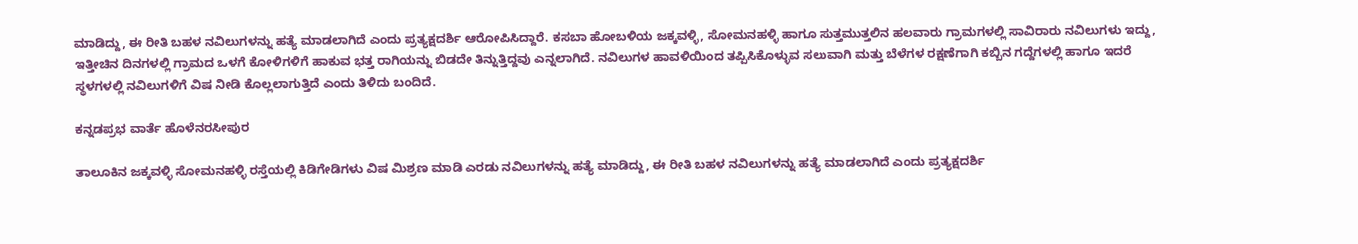ಮಾಡಿದ್ದು, ಈ ರೀತಿ ಬಹಳ ನವಿಲುಗಳನ್ನು ಹತ್ಯೆ ಮಾಡಲಾಗಿದೆ ಎಂದು ಪ್ರತ್ಯಕ್ಷದರ್ಶಿ ಆರೋಪಿಸಿದ್ದಾರೆ. ಕಸಬಾ ಹೋಬಳಿಯ ಜಕ್ಕವಳ್ಳಿ, ಸೋಮನಹಳ್ಳಿ ಹಾಗೂ ಸುತ್ತಮುತ್ತಲಿನ ಹಲವಾರು ಗ್ರಾಮಗಳಲ್ಲಿ ಸಾವಿರಾರು ನವಿಲುಗಳು ಇದ್ದು, ಇತ್ತೀಚಿನ ದಿನಗಳಲ್ಲಿ ಗ್ರಾಮದ ಒಳಗೆ ಕೋಳಿಗಳಿಗೆ ಹಾಕುವ ಭತ್ತ ರಾಗಿಯನ್ನು ಬಿಡದೇ ತಿನ್ನುತ್ತಿದ್ದವು ಎನ್ನಲಾಗಿದೆ. ನವಿಲುಗಳ ಹಾವಳಿಯಿಂದ ತಪ್ಪಿಸಿಕೊಳ್ಳುವ ಸಲುವಾಗಿ ಮತ್ತು ಬೆಳೆಗಳ ರಕ್ಷಣೆಗಾಗಿ ಕಬ್ಬಿನ ಗದ್ದೆಗಳಲ್ಲಿ ಹಾಗೂ ಇದರೆ ಸ್ಥಳಗಳಲ್ಲಿ ನವಿಲುಗಳಿಗೆ ವಿಷ ನೀಡಿ ಕೊಲ್ಲಲಾಗುತ್ತಿದೆ ಎಂದು ತಿಳಿದು ಬಂದಿದೆ.

ಕನ್ನಡಪ್ರಭ ವಾರ್ತೆ ಹೊಳೆನರಸೀಪುರ

ತಾಲೂಕಿನ ಜಕ್ಕವಳ್ಳಿ ಸೋಮನಹಳ್ಳಿ ರಸ್ತೆಯಲ್ಲಿ ಕಿಡಿಗೇಡಿಗಳು ವಿಷ ಮಿಶ್ರಣ ಮಾಡಿ ಎರಡು ನವಿಲುಗಳನ್ನು ಹತ್ಯೆ ಮಾಡಿದ್ದು, ಈ ರೀತಿ ಬಹಳ ನವಿಲುಗಳನ್ನು ಹತ್ಯೆ ಮಾಡಲಾಗಿದೆ ಎಂದು ಪ್ರತ್ಯಕ್ಷದರ್ಶಿ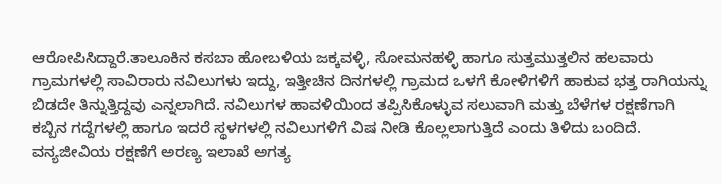ಆರೋಪಿಸಿದ್ದಾರೆ.ತಾಲೂಕಿನ ಕಸಬಾ ಹೋಬಳಿಯ ಜಕ್ಕವಳ್ಳಿ, ಸೋಮನಹಳ್ಳಿ ಹಾಗೂ ಸುತ್ತಮುತ್ತಲಿನ ಹಲವಾರು ಗ್ರಾಮಗಳಲ್ಲಿ ಸಾವಿರಾರು ನವಿಲುಗಳು ಇದ್ದು, ಇತ್ತೀಚಿನ ದಿನಗಳಲ್ಲಿ ಗ್ರಾಮದ ಒಳಗೆ ಕೋಳಿಗಳಿಗೆ ಹಾಕುವ ಭತ್ತ ರಾಗಿಯನ್ನು ಬಿಡದೇ ತಿನ್ನುತ್ತಿದ್ದವು ಎನ್ನಲಾಗಿದೆ. ನವಿಲುಗಳ ಹಾವಳಿಯಿಂದ ತಪ್ಪಿಸಿಕೊಳ್ಳುವ ಸಲುವಾಗಿ ಮತ್ತು ಬೆಳೆಗಳ ರಕ್ಷಣೆಗಾಗಿ ಕಬ್ಬಿನ ಗದ್ದೆಗಳಲ್ಲಿ ಹಾಗೂ ಇದರೆ ಸ್ಥಳಗಳಲ್ಲಿ ನವಿಲುಗಳಿಗೆ ವಿಷ ನೀಡಿ ಕೊಲ್ಲಲಾಗುತ್ತಿದೆ ಎಂದು ತಿಳಿದು ಬಂದಿದೆ. ವನ್ಯಜೀವಿಯ ರಕ್ಷಣೆಗೆ ಅರಣ್ಯ ಇಲಾಖೆ ಅಗತ್ಯ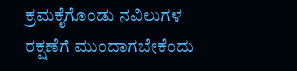ಕ್ರಮಕೈಗೊಂಡು ನವಿಲುಗಳ ರಕ್ಷಣೆಗೆ ಮುಂದಾಗಬೇಕೆಂದು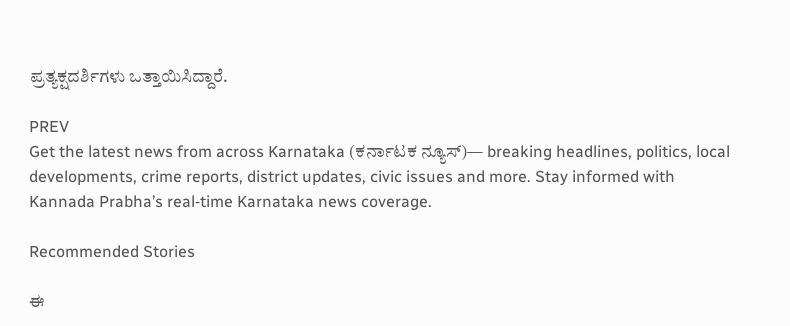ಪ್ರತ್ಯಕ್ಷದರ್ಶಿಗಳು ಒತ್ತಾಯಿಸಿದ್ದಾರೆ.

PREV
Get the latest news from across Karnataka (ಕರ್ನಾಟಕ ನ್ಯೂಸ್)— breaking headlines, politics, local developments, crime reports, district updates, civic issues and more. Stay informed with Kannada Prabha’s real‑time Karnataka news coverage.

Recommended Stories

ಈ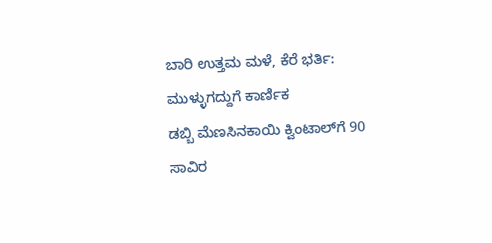ಬಾರಿ ಉತ್ತಮ ಮಳೆ, ಕೆರೆ ಭರ್ತಿ: ಮುಳ್ಳುಗದ್ದುಗೆ ಕಾರ್ಣಿಕ
ಡಬ್ಬಿ ಮೆಣಸಿನಕಾಯಿ ಕ್ವಿಂಟಾಲ್‌ಗೆ 90 ಸಾವಿರ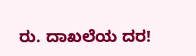ರು. ದಾಖಲೆಯ ದರ!